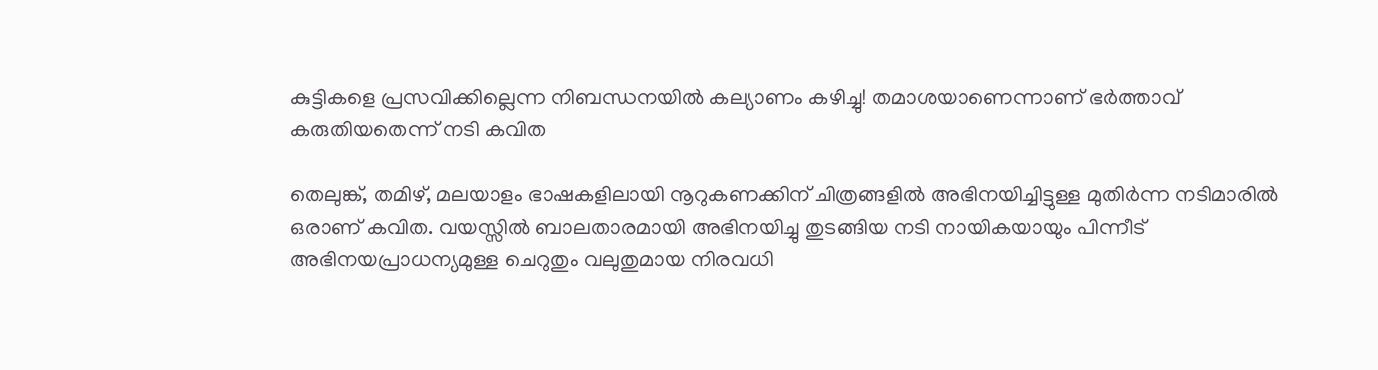കുട്ടികളെ പ്രസവിക്കില്ലെന്ന നിബന്ധനയില്‍ കല്യാണം കഴിച്ചു! തമാശയാണെന്നാണ് ഭര്‍ത്താവ് കരുതിയതെന്ന് നടി കവിത

തെലുങ്ക്, തമിഴ്, മലയാളം ഭാഷകളിലായി നൂറുകണക്കിന് ചിത്രങ്ങളില്‍ അഭിനയിച്ചിട്ടുള്ള മുതിര്‍ന്ന നടിമാരില്‍ ഒരാണ് കവിത. വയസ്സില്‍ ബാലതാരമായി അഭിനയിച്ചു തുടങ്ങിയ നടി നായികയായും പിന്നീട് അഭിനയപ്രാധന്യമുള്ള ചെറുതും വലുതുമായ നിരവധി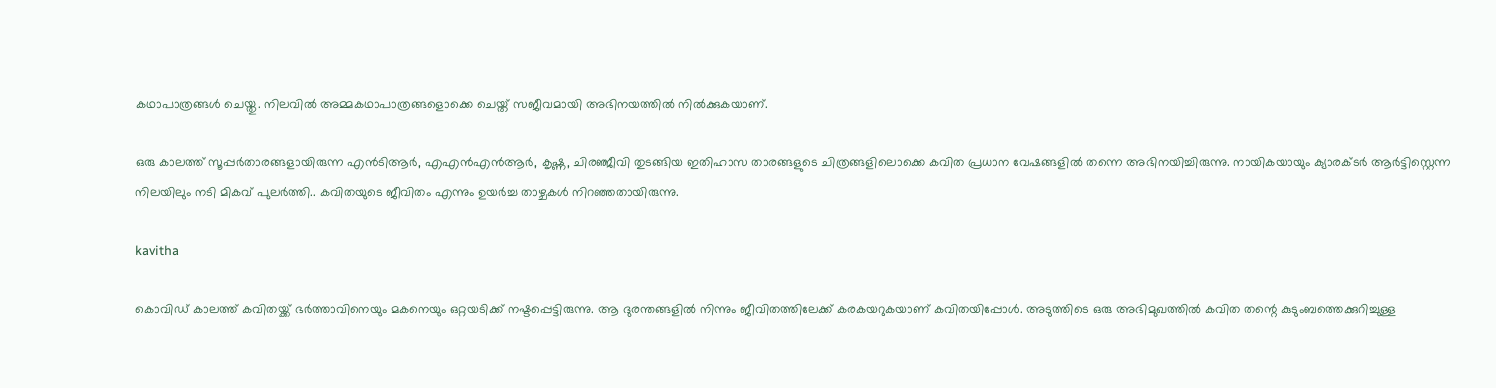കഥാപാത്രങ്ങള്‍ ചെയ്തു. നിലവില്‍ അമ്മകഥാപാത്രങ്ങളൊക്കെ ചെയ്ത് സജീവമായി അഭിനയത്തില്‍ നില്‍ക്കുകയാണ്.

ഒരു കാലത്ത് സൂപ്പര്‍താരങ്ങളായിരുന്ന എന്‍ടിആര്‍, എഎന്‍എന്‍ആര്‍, കൃഷ്ണ, ചിരഞ്ജീവി തുടങ്ങിയ ഇതിഹാസ താരങ്ങളുടെ ചിത്രങ്ങളിലൊക്കെ കവിത പ്രധാന വേഷങ്ങളില്‍ തന്നെ അഭിനയിച്ചിരുന്നു. നായികയായും ക്യാരക്ടര്‍ ആര്‍ട്ടിസ്റ്റെന്ന നിലയിലും നടി മികവ് പുലര്‍ത്തി.. കവിതയുടെ ജീവിതം എന്നും ഉയര്‍ച്ച താഴ്ചകള്‍ നിറഞ്ഞതായിരുന്നു.

kavitha

കൊവിഡ് കാലത്ത് കവിതയ്ക്ക് ഭര്‍ത്താവിനെയും മകനെയും ഒറ്റയടിക്ക് നഷ്ടപ്പെട്ടിരുന്നു. ആ ദുരന്തങ്ങളില്‍ നിന്നും ജീവിതത്തിലേക്ക് കരകയറുകയാണ് കവിതയിപ്പോള്‍. അടുത്തിടെ ഒരു അഭിമുഖത്തില്‍ കവിത തന്റെ കുടുംബത്തെക്കുറിച്ചുള്ള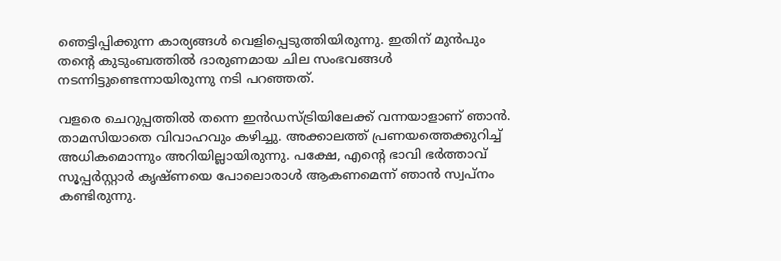ഞെട്ടിപ്പിക്കുന്ന കാര്യങ്ങള്‍ വെളിപ്പെടുത്തിയിരുന്നു. ഇതിന് മുന്‍പും തന്റെ കുടുംബത്തില്‍ ദാരുണമായ ചില സംഭവങ്ങള്‍ നടന്നിട്ടുണ്ടെന്നായിരുന്നു നടി പറഞ്ഞത്.

വളരെ ചെറുപ്പത്തില്‍ തന്നെ ഇന്‍ഡസ്ട്രിയിലേക്ക് വന്നയാളാണ് ഞാന്‍. താമസിയാതെ വിവാഹവും കഴിച്ചു. അക്കാലത്ത് പ്രണയത്തെക്കുറിച്ച് അധികമൊന്നും അറിയില്ലായിരുന്നു. പക്ഷേ, എന്റെ ഭാവി ഭര്‍ത്താവ് സൂപ്പര്‍സ്റ്റാര്‍ കൃഷ്ണയെ പോലൊരാള്‍ ആകണമെന്ന് ഞാന്‍ സ്വപ്നം കണ്ടിരുന്നു.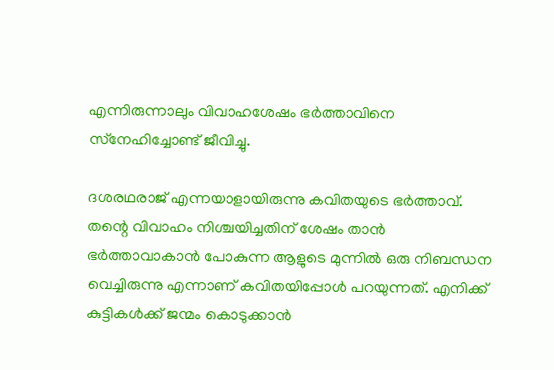എന്നിരുന്നാലും വിവാഹശേഷം ഭര്‍ത്താവിനെ സ്‌നേഹിച്ചോണ്ട് ജീവിച്ചു.

ദശരഥരാജ് എന്നയാളായിരുന്നു കവിതയുടെ ഭര്‍ത്താവ്. തന്റെ വിവാഹം നിശ്ചയിച്ചതിന് ശേഷം താന്‍ ഭര്‍ത്താവാകാന്‍ പോകുന്ന ആളുടെ മുന്നില്‍ ഒരു നിബന്ധന വെച്ചിരുന്നു എന്നാണ് കവിതയിപ്പോള്‍ പറയുന്നത്. എനിക്ക് കുട്ടികള്‍ക്ക് ജന്മം കൊടുക്കാന്‍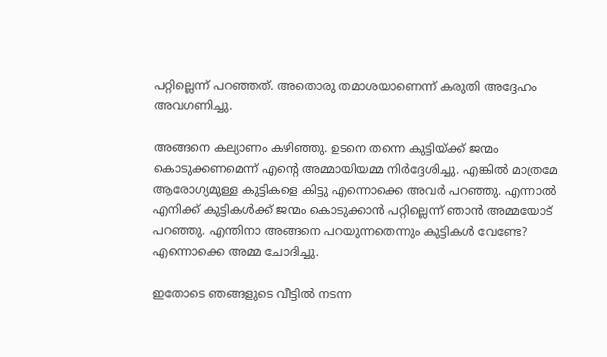പറ്റില്ലെന്ന് പറഞ്ഞത്. അതൊരു തമാശയാണെന്ന് കരുതി അദ്ദേഹം അവഗണിച്ചു.

അങ്ങനെ കല്യാണം കഴിഞ്ഞു. ഉടനെ തന്നെ കുട്ടിയ്ക്ക് ജന്മം കൊടുക്കണമെന്ന് എന്റെ അമ്മായിയമ്മ നിര്‍ദ്ദേശിച്ചു. എങ്കില്‍ മാത്രമേ ആരോഗ്യമുള്ള കുട്ടികളെ കിട്ടു എന്നൊക്കെ അവര്‍ പറഞ്ഞു. എന്നാല്‍ എനിക്ക് കുട്ടികള്‍ക്ക് ജന്മം കൊടുക്കാന്‍ പറ്റില്ലെന്ന് ഞാന്‍ അമ്മയോട് പറഞ്ഞു. എന്തിനാ അങ്ങനെ പറയുന്നതെന്നും കുട്ടികള്‍ വേണ്ടേ? എന്നൊക്കെ അമ്മ ചോദിച്ചു.

ഇതോടെ ഞങ്ങളുടെ വീട്ടില്‍ നടന്ന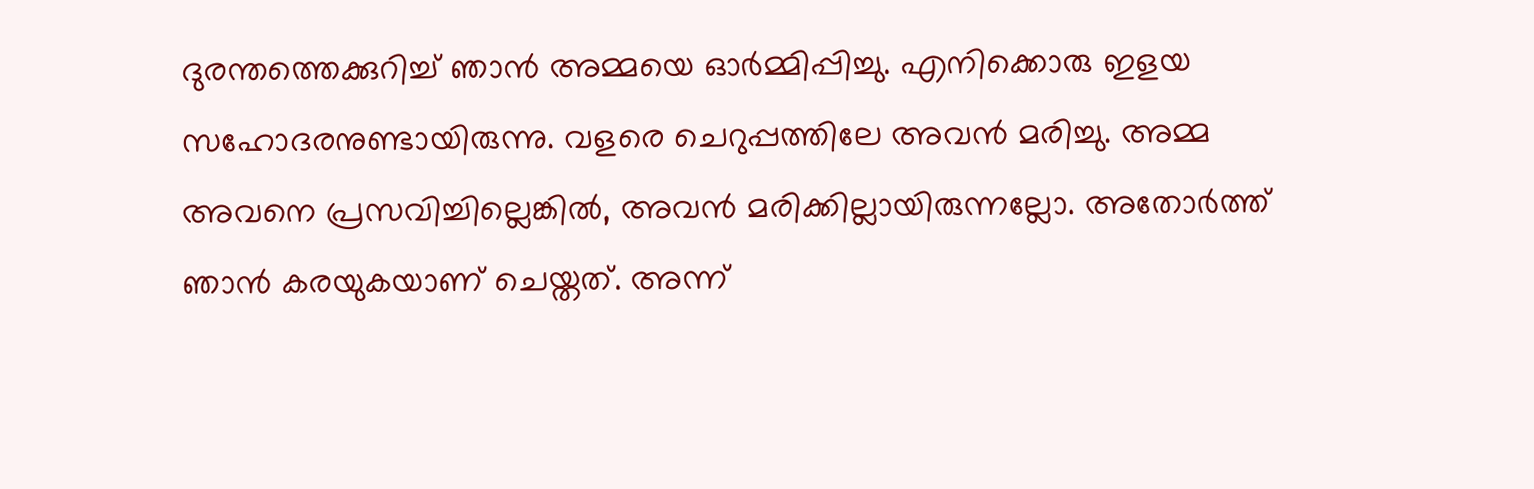ദുരന്തത്തെക്കുറിച്ച് ഞാന്‍ അമ്മയെ ഓര്‍മ്മിപ്പിച്ചു. എനിക്കൊരു ഇളയ സഹോദരനുണ്ടായിരുന്നു. വളരെ ചെറുപ്പത്തിലേ അവന്‍ മരിച്ചു. അമ്മ അവനെ പ്രസവിച്ചില്ലെങ്കില്‍, അവന്‍ മരിക്കില്ലായിരുന്നല്ലോ. അതോര്‍ത്ത് ഞാന്‍ കരയുകയാണ് ചെയ്തത്. അന്ന്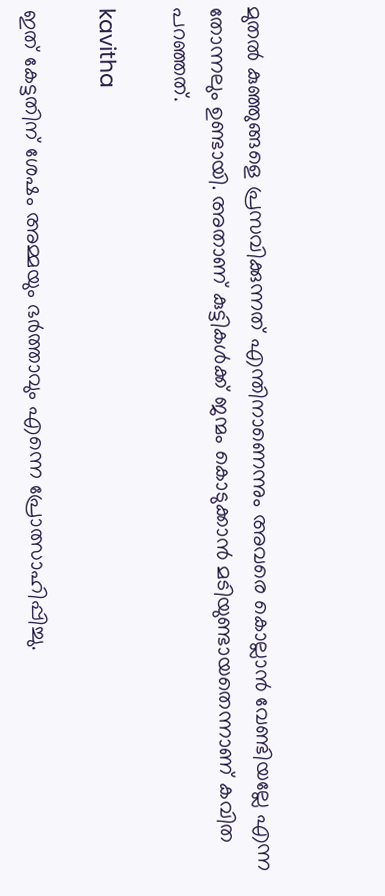മുതല്‍ കുഞ്ഞുങ്ങളെ പ്രസവിക്കുന്നത് എന്തിനാണെന്നും അവരെ കൊല്ലാന്‍ വേണ്ടിയല്ലേ എന്ന തോന്നലും ഉണ്ടായി. അതാണ് കുട്ടികള്‍ക്ക് ജന്മം കൊടുക്കാന്‍ മടിയുണ്ടായതെന്നാണ് കവിത പറഞ്ഞത്.

kavitha

ഇത് കേട്ടതിന് ശേഷം അമ്മയും ഭര്‍ത്താവും എന്നെ പ്രോത്സാഹിപ്പിച്ചു.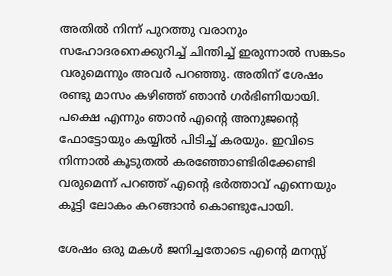അതില്‍ നിന്ന് പുറത്തു വരാനും സഹോദരനെക്കുറിച്ച് ചിന്തിച്ച് ഇരുന്നാല്‍ സങ്കടം വരുമെന്നും അവര്‍ പറഞ്ഞു. അതിന് ശേഷം രണ്ടു മാസം കഴിഞ്ഞ് ഞാന്‍ ഗര്‍ഭിണിയായി. പക്ഷെ എന്നും ഞാന്‍ എന്റെ അനുജന്റെ ഫോട്ടോയും കയ്യില്‍ പിടിച്ച് കരയും. ഇവിടെ നിന്നാല്‍ കൂടുതല്‍ കരഞ്ഞോണ്ടിരിക്കേണ്ടി വരുമെന്ന് പറഞ്ഞ് എന്റെ ഭര്‍ത്താവ് എന്നെയും കൂട്ടി ലോകം കറങ്ങാന്‍ കൊണ്ടുപോയി.

ശേഷം ഒരു മകള്‍ ജനിച്ചതോടെ എന്റെ മനസ്സ്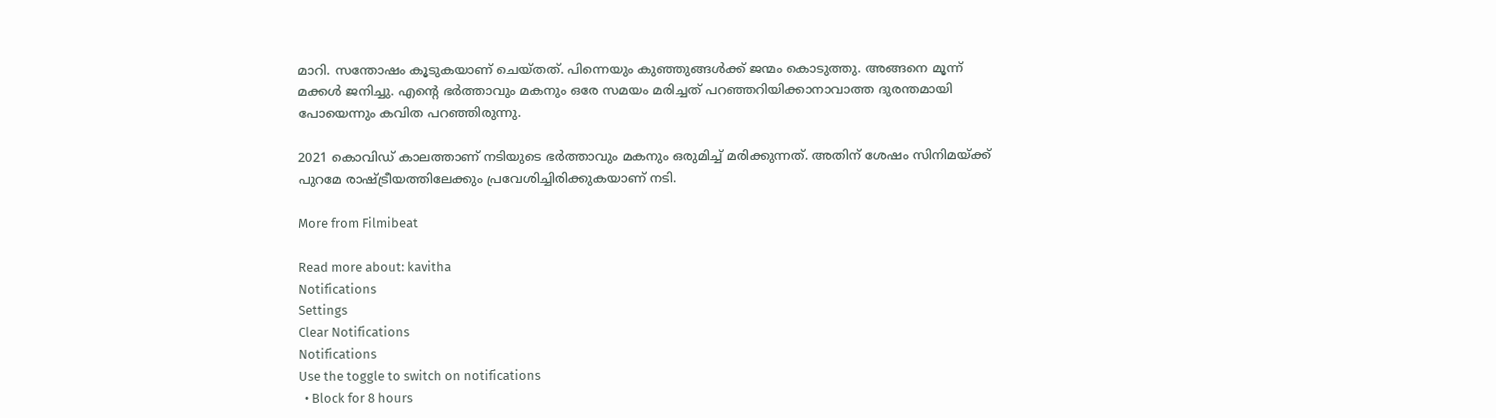മാറി. സന്തോഷം കൂടുകയാണ് ചെയ്തത്. പിന്നെയും കുഞ്ഞുങ്ങള്‍ക്ക് ജന്മം കൊടുത്തു. അങ്ങനെ മൂന്ന് മക്കള്‍ ജനിച്ചു. എന്റെ ഭര്‍ത്താവും മകനും ഒരേ സമയം മരിച്ചത് പറഞ്ഞറിയിക്കാനാവാത്ത ദുരന്തമായി പോയെന്നും കവിത പറഞ്ഞിരുന്നു.

2021 കൊവിഡ് കാലത്താണ് നടിയുടെ ഭര്‍ത്താവും മകനും ഒരുമിച്ച് മരിക്കുന്നത്. അതിന് ശേഷം സിനിമയ്ക്ക് പുറമേ രാഷ്ട്രീയത്തിലേക്കും പ്രവേശിച്ചിരിക്കുകയാണ് നടി.

More from Filmibeat

Read more about: kavitha
Notifications
Settings
Clear Notifications
Notifications
Use the toggle to switch on notifications
  • Block for 8 hours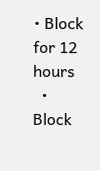• Block for 12 hours
  • Block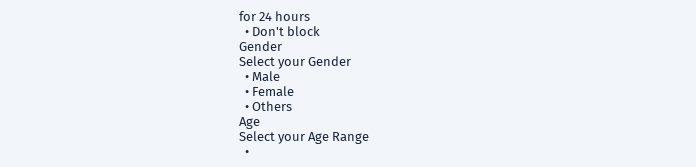for 24 hours
  • Don't block
Gender
Select your Gender
  • Male
  • Female
  • Others
Age
Select your Age Range
  •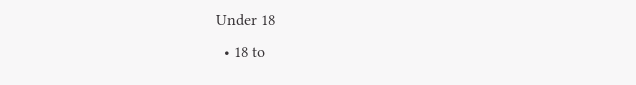Under 18
  • 18 to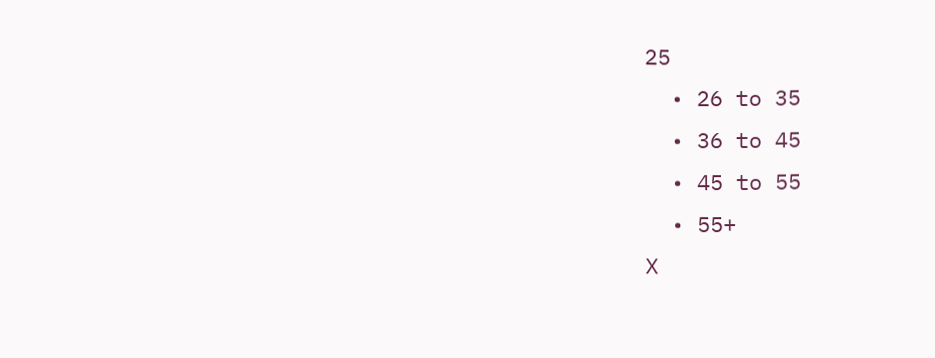25
  • 26 to 35
  • 36 to 45
  • 45 to 55
  • 55+
X